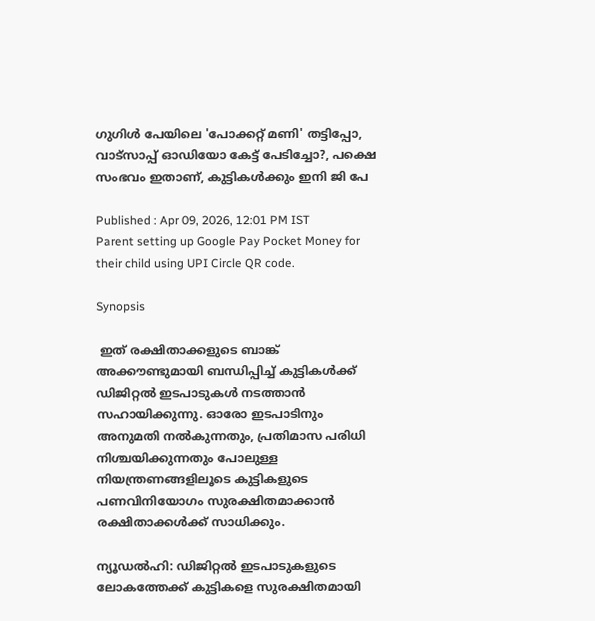ഗുഗിൾ പേയിലെ 'പോക്കറ്റ് മണി' തട്ടിപ്പോ, വാട്സാപ്പ് ഓഡിയോ കേട്ട് പേടിച്ചോ?, പക്ഷെ സംഭവം ഇതാണ്, കുട്ടികൾക്കും ഇനി ജി പേ

Published : Apr 09, 2026, 12:01 PM IST
Parent setting up Google Pay Pocket Money for their child using UPI Circle QR code.

Synopsis

 ഇത് രക്ഷിതാക്കളുടെ ബാങ്ക് അക്കൗണ്ടുമായി ബന്ധിപ്പിച്ച് കുട്ടികൾക്ക് ഡിജിറ്റൽ ഇടപാടുകൾ നടത്താൻ സഹായിക്കുന്നു. ഓരോ ഇടപാടിനും അനുമതി നൽകുന്നതും, പ്രതിമാസ പരിധി നിശ്ചയിക്കുന്നതും പോലുള്ള നിയന്ത്രണങ്ങളിലൂടെ കുട്ടികളുടെ പണവിനിയോഗം സുരക്ഷിതമാക്കാൻ രക്ഷിതാക്കൾക്ക് സാധിക്കും.

ന്യൂഡൽഹി: ഡിജിറ്റൽ ഇടപാടുകളുടെ ലോകത്തേക്ക് കുട്ടികളെ സുരക്ഷിതമായി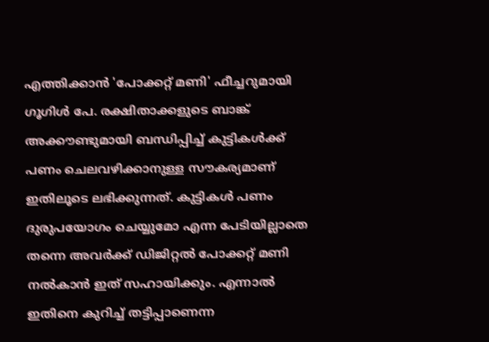എത്തിക്കാൻ 'പോക്കറ്റ് മണി' ഫീച്ചറുമായി ഗൂഗിൾ പേ. രക്ഷിതാക്കളുടെ ബാങ്ക് അക്കൗണ്ടുമായി ബന്ധിപ്പിച്ച് കുട്ടികൾക്ക് പണം ചെലവഴിക്കാനുള്ള സൗകര്യമാണ് ഇതിലൂടെ ലഭിക്കുന്നത്. കുട്ടികൾ പണം ദുരുപയോഗം ചെയ്യുമോ എന്ന പേടിയില്ലാതെ തന്നെ അവർക്ക് ഡിജിറ്റൽ പോക്കറ്റ് മണി നൽകാൻ ഇത് സഹായിക്കും. എന്നാൽ ഇതിനെ കുറിച്ച് തട്ടിപ്പാണെന്ന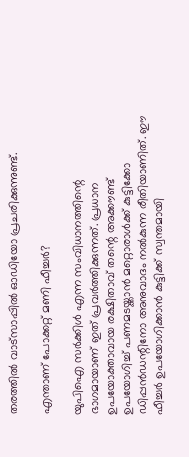തരത്തിൽ വാട്സാപ്പിൽ ഓഡിയോ പ്രചരിക്കുന്നുണ്ട്.

എന്താണ് പോക്കറ്റ് മണി ഫീച്ചർ?

യുപിഐ സർക്കിൾ എന്ന സംവിധാനത്തിന്റെ ഭാഗമായാണ് ഇത് പ്രവർത്തിക്കുന്നത്. പ്രധാന ഉപയോക്താവായ രക്ഷിതാവ് തന്റെ അക്കൗണ്ട് ഉപയോഗിച്ച് പണമടയ്ക്കാൻ മറ്റൊരാൾക്ക് കുട്ടിക്കോ ഡിപ്പൻഡന്റിനോ അനുവാദം നൽകുന്ന രീതിയാണിത്. ഈ ഫീച്ചർ ഉപയോഗിക്കാൻ കുട്ടിക്ക് സ്വന്തമായി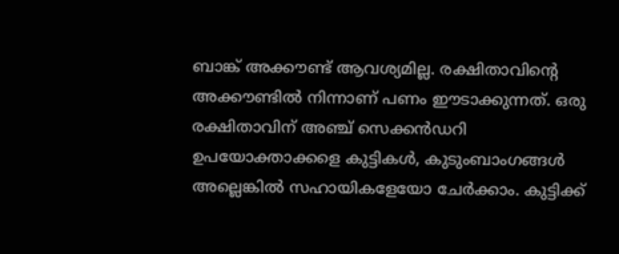ബാങ്ക് അക്കൗണ്ട് ആവശ്യമില്ല. രക്ഷിതാവിന്റെ അക്കൗണ്ടിൽ നിന്നാണ് പണം ഈടാക്കുന്നത്. ഒരു രക്ഷിതാവിന് അഞ്ച് സെക്കൻഡറി ഉപയോക്താക്കളെ കുട്ടികൾ, കുടുംബാംഗങ്ങൾ അല്ലെങ്കിൽ സഹായികളേയോ ചേർക്കാം. കുട്ടിക്ക്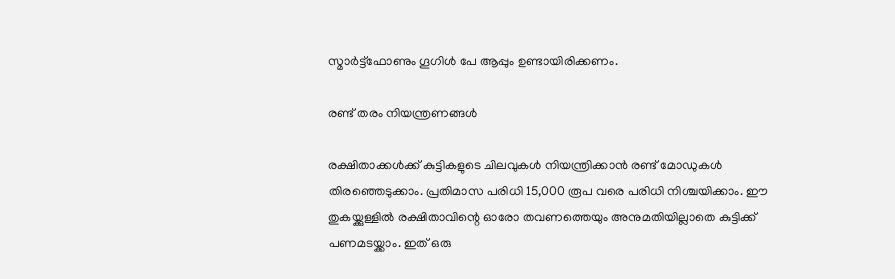സ്മാർട്ട്ഫോണും ഗൂഗിൾ പേ ആപ്പും ഉണ്ടായിരിക്കണം.

രണ്ട് തരം നിയന്ത്രണങ്ങൾ

രക്ഷിതാക്കൾക്ക് കുട്ടികളുടെ ചിലവുകൾ നിയന്ത്രിക്കാൻ രണ്ട് മോഡുകൾ തിരഞ്ഞെടുക്കാം. പ്രതിമാസ പരിധി 15,000 രൂപ വരെ പരിധി നിശ്ചയിക്കാം. ഈ തുകയ്ക്കുള്ളിൽ രക്ഷിതാവിന്റെ ഓരോ തവണത്തെയും അനുമതിയില്ലാതെ കുട്ടിക്ക് പണമടയ്ക്കാം. ഇത് ഒരു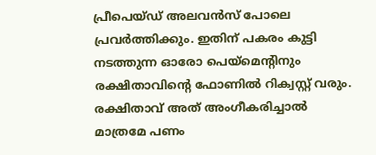പ്രീപെയ്ഡ് അലവൻസ് പോലെ പ്രവർത്തിക്കും. ഇതിന് പകരം കുട്ടി നടത്തുന്ന ഓരോ പെയ്‌മെന്റിനും രക്ഷിതാവിന്റെ ഫോണിൽ റിക്വസ്റ്റ് വരും. രക്ഷിതാവ് അത് അംഗീകരിച്ചാൽ മാത്രമേ പണം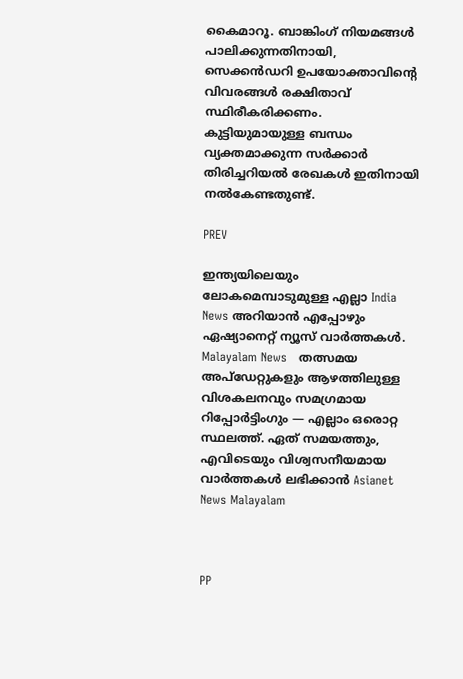കൈമാറൂ. ബാങ്കിംഗ് നിയമങ്ങൾ പാലിക്കുന്നതിനായി, സെക്കൻഡറി ഉപയോക്താവിന്റെ വിവരങ്ങൾ രക്ഷിതാവ് സ്ഥിരീകരിക്കണം. കുട്ടിയുമായുള്ള ബന്ധം വ്യക്തമാക്കുന്ന സർക്കാർ തിരിച്ചറിയൽ രേഖകൾ ഇതിനായി നൽകേണ്ടതുണ്ട്.

PREV

ഇന്ത്യയിലെയും ലോകമെമ്പാടുമുള്ള എല്ലാ India News അറിയാൻ എപ്പോഴും ഏഷ്യാനെറ്റ് ന്യൂസ് വാർത്തകൾ. Malayalam News   തത്സമയ അപ്‌ഡേറ്റുകളും ആഴത്തിലുള്ള വിശകലനവും സമഗ്രമായ റിപ്പോർട്ടിംഗും — എല്ലാം ഒരൊറ്റ സ്ഥലത്ത്. ഏത് സമയത്തും, എവിടെയും വിശ്വസനീയമായ വാർത്തകൾ ലഭിക്കാൻ Asianet News Malayalam



PP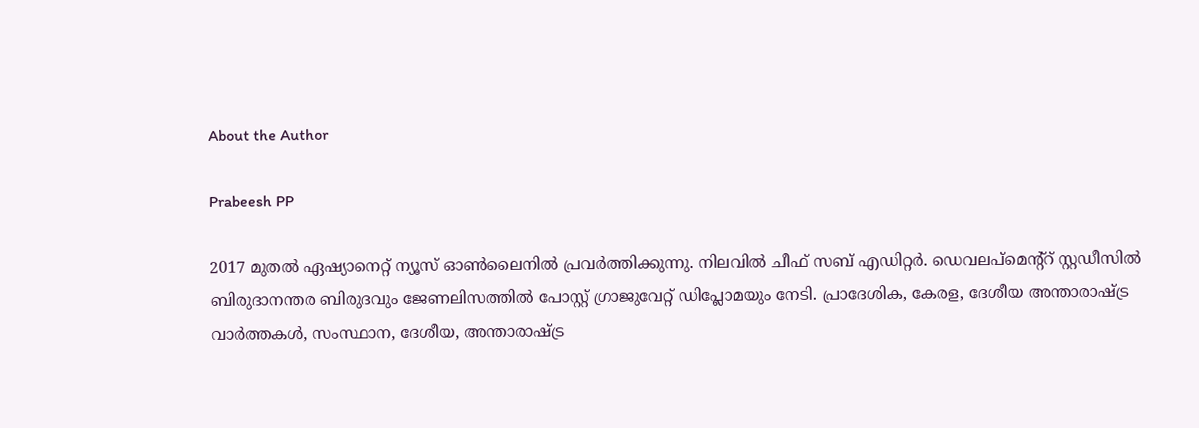About the Author

Prabeesh PP

2017 മുതല്‍ ഏഷ്യാനെറ്റ് ന്യൂസ് ഓണ്‍ലൈനില്‍ പ്രവര്‍ത്തിക്കുന്നു. നിലവില്‍ ചീഫ് സബ് എഡിറ്റര്‍. ഡെവലപ്മെന്റ്റ് സ്റ്റഡീസിൽ ബിരുദാനന്തര ബിരുദവും ജേണലിസത്തില്‍ പോസ്റ്റ് ഗ്രാജുവേറ്റ് ഡിപ്ലോമയും നേടി. പ്രാദേശിക, കേരള, ദേശീയ അന്താരാഷ്ട്ര വാർത്തകൾ, സംസ്ഥാന, ദേശീയ, അന്താരാഷ്ട്ര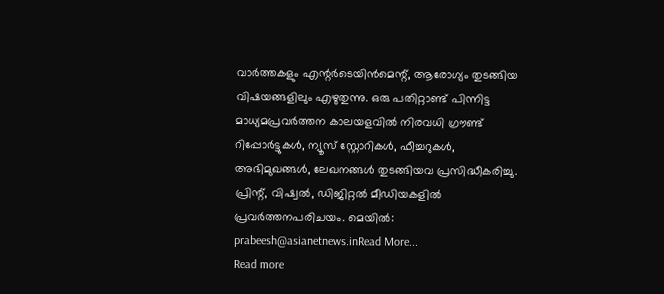വാര്‍ത്തകളും എന്റര്‍ടെയിന്‍മെന്റ്, ആരോഗ്യം തുടങ്ങിയ വിഷയങ്ങളിലും എഴുതുന്നു. ഒരു പതിറ്റാണ്ട് പിന്നിട്ട മാധ്യമപ്രവര്‍ത്തന കാലയളവില്‍ നിരവധി ഗ്രൗണ്ട് റിപ്പോര്‍ട്ടുകള്‍, ന്യൂസ് സ്റ്റോറികള്‍, ഫീച്ചറുകള്‍, അഭിമുഖങ്ങള്‍, ലേഖനങ്ങള്‍ തുടങ്ങിയവ പ്രസിദ്ധീകരിച്ചു. പ്രിന്റ്, വിഷ്വല്‍, ഡിജിറ്റല്‍ മീഡിയകളില്‍ പ്രവര്‍ത്തനപരിചയം. മെയില്‍: prabeesh@asianetnews.inRead More...
Read more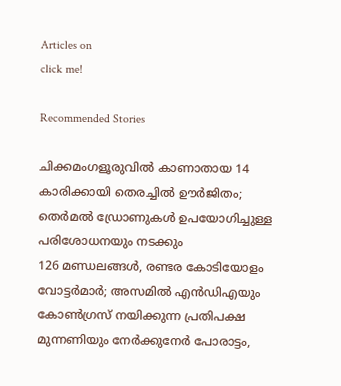Articles on
click me!

Recommended Stories

ചിക്കമംഗളൂരുവിൽ കാണാതായ 14 കാരിക്കായി തെരച്ചിൽ ഊർജിതം; തെർമൽ ഡ്രോണുകൾ ഉപയോഗിച്ചുള്ള പരിശോധനയും നടക്കും
126 മണ്ഡലങ്ങൾ, രണ്ടര കോടിയോളം വോട്ടർമാർ; അസമിൽ എൻഡിഎയും കോൺഗ്രസ് നയിക്കുന്ന പ്രതിപക്ഷ മുന്നണിയും നേർക്കുനേർ പോരാട്ടം,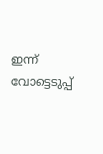ഇന്ന് വോട്ടെടുപ്പ്